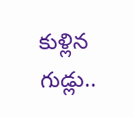కుళ్లిన గుడ్లు..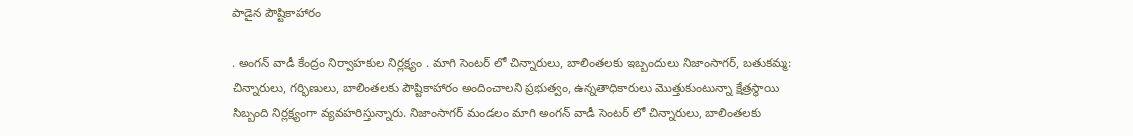పాడైన పౌష్టికాహారం

. అంగన్ వాడీ కేంద్రం నిర్వాహకుల నిర్లక్ష్యం . మాగి సెంటర్ లో చిన్నారులు, బాలింతలకు ఇబ్బందులు నిజాంసాగర్, బతుకమ్మ: చిన్నారులు, గర్భిణులు, బాలింతలకు పౌష్టికాహారం అందించాలని ప్రభుత్వం, ఉన్నతాధికారులు మొత్తుకుంటున్నా క్షేత్రస్థాయి సిబ్బంది నిర్లక్ష్యంగా వ్యవహరిస్తున్నారు. నిజాంసాగర్ మండలం మాగి అంగన్ వాడీ సెంటర్ లో చిన్నారులు, బాలింతలకు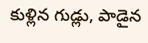కుళ్లిన గుడ్లు, పాడైన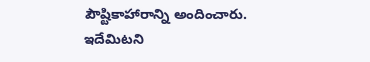పౌష్టికాహారాన్ని అందించారు. ఇదేమిటని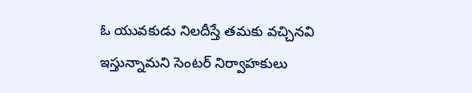ఓ యువకుడు నిలదీస్తే తమకు వచ్చినవి ఇస్తున్నామని సెంటర్ నిర్వాహకులు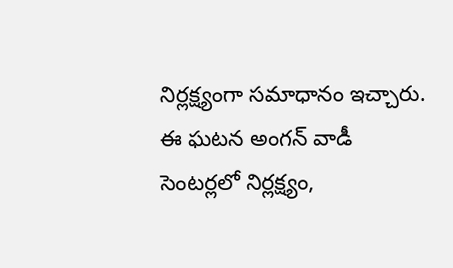నిర్లక్ష్యంగా సమాధానం ఇచ్చారు. ఈ ఘటన అంగన్ వాడీ సెంటర్లలో నిర్లక్ష్యం,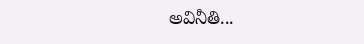అవినీతి...